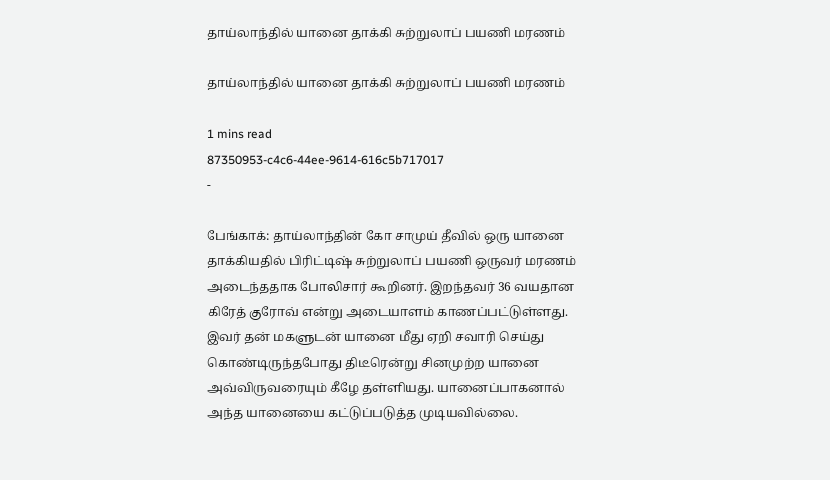தாய்லாந்தில் யானை தாக்கி சுற்றுலாப் பயணி மரணம்

தாய்லாந்தில் யானை தாக்கி சுற்றுலாப் பயணி மரணம்

1 mins read
87350953-c4c6-44ee-9614-616c5b717017
-

பேங்காக்: தாய்லாந்தின் கோ சாமுய் தீவில் ஒரு யானை தாக்கியதில் பிரிட்டிஷ் சுற்றுலாப் பயணி ஒருவர் மரணம் அடைந்ததாக போலிசார் கூறினர். இறந்தவர் 36 வயதான கிரேத் குரோவ் என்று அடையாளம் காணப்பட்டுள்ளது. இவர் தன் மகளுடன் யானை மீது ஏறி சவாரி செய்து கொண்டிருந்தபோது திடீரென்று சினமுற்ற யானை அவ்விருவரையும் கீழே தள்ளியது. யானைப்பாகனால் அந்த யானையை கட்டுப்படுத்த முடியவில்லை.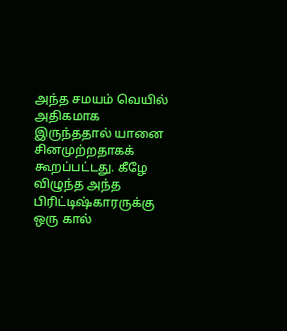அந்த சமயம் வெயில் அதிகமாக இருந்ததால் யானை சினமுற்றதாகக் கூறப்பட்டது. கீழே விழுந்த அந்த பிரிட்டிஷ்காரருக்கு ஒரு கால்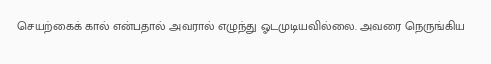செயற்கைக் கால் என்பதால் அவரால் எழுந்து ஓடமுடியவில்லை. அவரை நெருங்கிய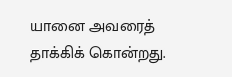யானை அவரைத் தாக்கிக் கொன்றது.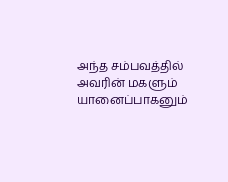அந்த சம்பவத்தில் அவரின் மகளும் யானைப்பாகனும்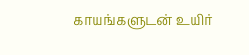காயங்களுடன் உயிர்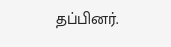தப்பினர்.